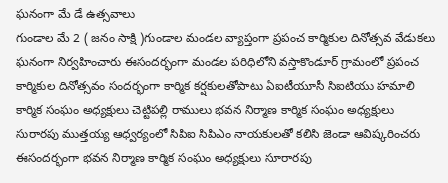ఘనంగా మే డే ఉత్సవాలు
గుండాల మే 2 ( జనం సాక్షి )గుండాల మండల వ్యాప్తంగా ప్రపంచ కార్మికుల దినోత్సవ వేడుకలు ఘనంగా నిర్వహించారు ఈసందర్భంగా మండల పరిధిలోని వస్తాకొండూర్ గ్రామంలో ప్రపంచ కార్మికుల దినోత్సవం సందర్భంగా కార్మిక కర్షకులతోపాటు ఏఐటీయూసీ సిఐటియు హమాలి కార్మిక సంఘం అధ్యక్షులు చెట్టిపల్లి రాములు భవన నిర్మాణ కార్మిక సంఘం అధ్యక్షులు సురారపు ముత్తయ్య ఆధ్వర్యంలో సిపిఐ సిపిఎం నాయకులతో కలిసి జెండా ఆవిష్కరించరు ఈసందర్భంగా భవన నిర్మాణ కార్మిక సంఘం అధ్యక్షులు సూరారపు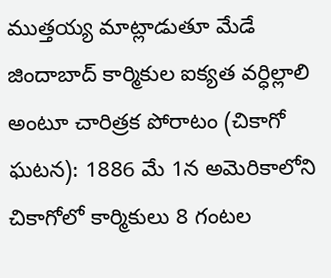ముత్తయ్య మాట్లాడుతూ మేడే జిందాబాద్ కార్మికుల ఐక్యత వర్ధిల్లాలి అంటూ చారిత్రక పోరాటం (చికాగో ఘటన): 1886 మే 1న అమెరికాలోని చికాగోలో కార్మికులు 8 గంటల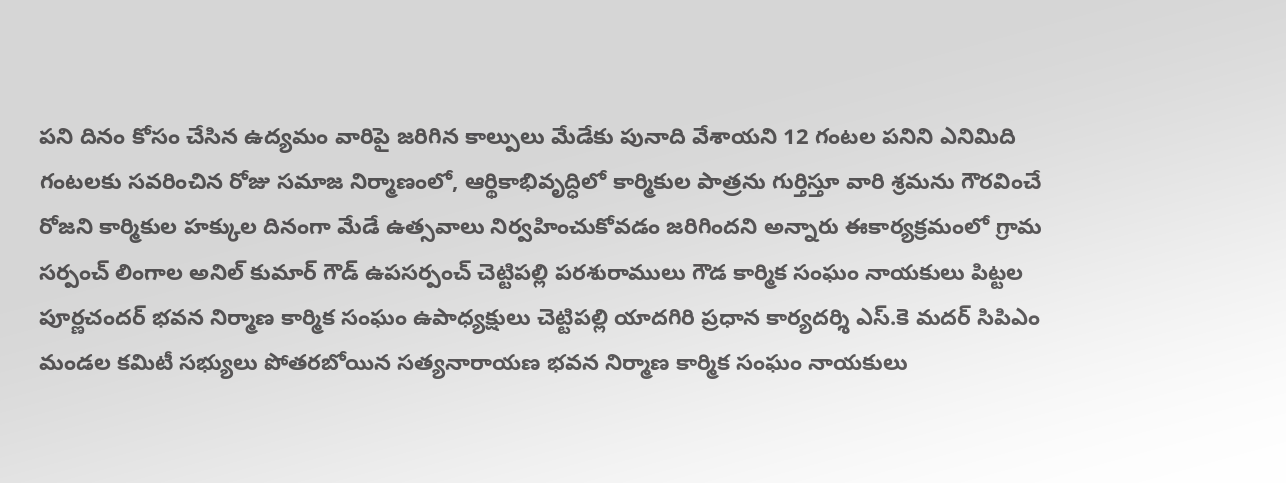పని దినం కోసం చేసిన ఉద్యమం వారిపై జరిగిన కాల్పులు మేడేకు పునాది వేశాయని 12 గంటల పనిని ఎనిమిది గంటలకు సవరించిన రోజు సమాజ నిర్మాణంలో, ఆర్థికాభివృద్ధిలో కార్మికుల పాత్రను గుర్తిస్తూ వారి శ్రమను గౌరవించే రోజని కార్మికుల హక్కుల దినంగా మేడే ఉత్సవాలు నిర్వహించుకోవడం జరిగిందని అన్నారు ఈకార్యక్రమంలో గ్రామ సర్పంచ్ లింగాల అనిల్ కుమార్ గౌడ్ ఉపసర్పంచ్ చెట్టిపల్లి పరశురాములు గౌడ కార్మిక సంఘం నాయకులు పిట్టల పూర్ణచందర్ భవన నిర్మాణ కార్మిక సంఘం ఉపాధ్యక్షులు చెట్టిపల్లి యాదగిరి ప్రధాన కార్యదర్శి ఎస్.కె మదర్ సిపిఎం మండల కమిటీ సభ్యులు పోతరబోయిన సత్యనారాయణ భవన నిర్మాణ కార్మిక సంఘం నాయకులు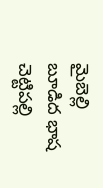మైబెల్లి బూడిద భాష చెట్టిపల్లి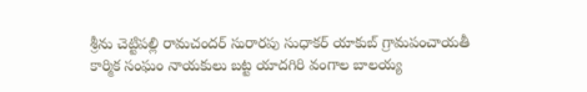శ్రీను చెట్టిపల్లి రామచందర్ సురారపు సుధాకర్ యాకుబ్ గ్రామపంచాయతీ కార్మిక సంఘం నాయకులు బట్ట యాదగిరి వంగాల బాలయ్య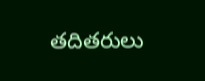తదితరులు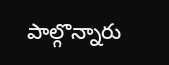పాల్గొన్నారు